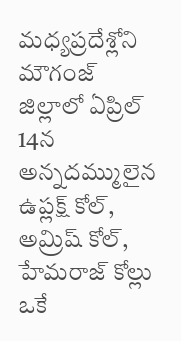మధ్యప్రదేశ్లోని మౌగంజ్ జిల్లాలో ఏప్రిల్ 14న అన్నదమ్ములైన ఉప్లక్ష్ కోల్, అమ్రిష్ కోల్, హేమరాజ్ కోల్లు ఒకే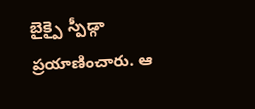బైక్పై స్పీడ్గా ప్రయాణించారు. ఆ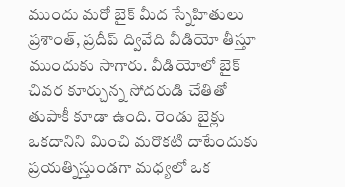ముందు మరో బైక్ మీద స్నేహితులు ప్రశాంత్, ప్రదీప్ ద్వివేది వీడియో తీస్తూ ముందుకు సాగారు. వీడియోలో బైక్ చివర కూర్చున్న సోదరుడి చేతితో తుపాకీ కూడా ఉంది. రెండు బైక్లు ఒకదానిని మించి మరొకటి దాటేందుకు ప్రయత్నిస్తుండగా మధ్యలో ఒక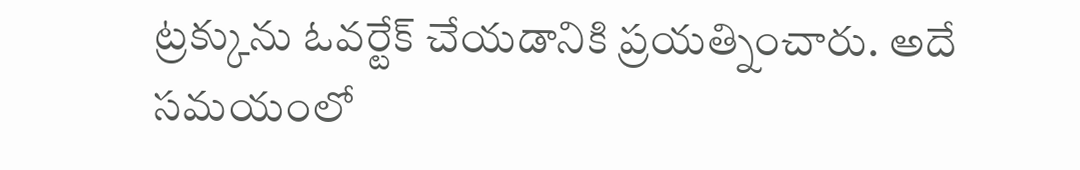ట్రక్కును ఓవర్టేక్ చేయడానికి ప్రయత్నించారు. అదే సమయంలో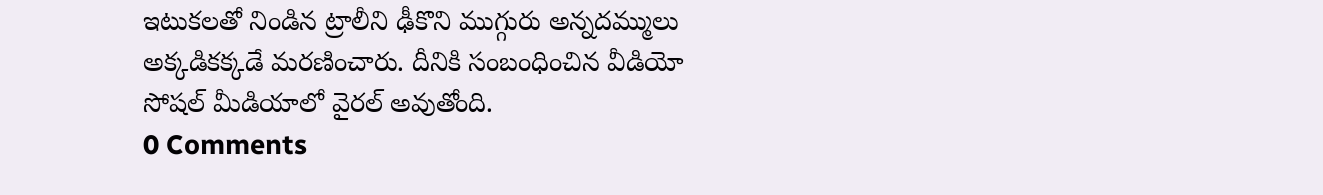ఇటుకలతో నిండిన ట్రాలీని ఢీకొని ముగ్గురు అన్నదమ్ములు అక్కడికక్కడే మరణించారు. దీనికి సంబంధించిన వీడియో సోషల్ మీడియాలో వైరల్ అవుతోంది.
0 Comments